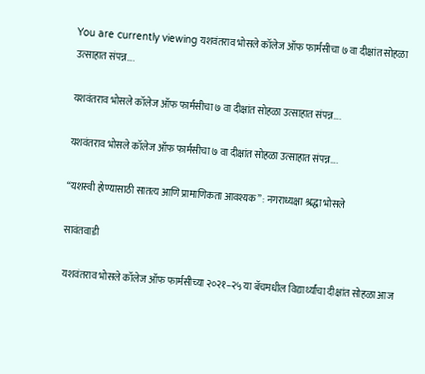You are currently viewing यशवंतराव भोसले कॉलेज ऑफ फार्मसीचा ७ वा दीक्षांत सोहळा उत्साहात संपन्न….

यशवंतराव भोसले कॉलेज ऑफ फार्मसीचा ७ वा दीक्षांत सोहळा उत्साहात संपन्न….

यशवंतराव भोसले कॉलेज ऑफ फार्मसीचा ७ वा दीक्षांत सोहळा उत्साहात संपन्न….

“यशस्वी होण्यासाठी सातत्य आणि प्रामाणिकता आवश्यक” : नगराध्यक्षा श्रद्धा भोसले

सावंतवाडी

यशवंतराव भोसले कॉलेज ऑफ फार्मसीच्या २०२१–२५ या बॅचमधील विद्यार्थ्यांचा दीक्षांत सोहळा आज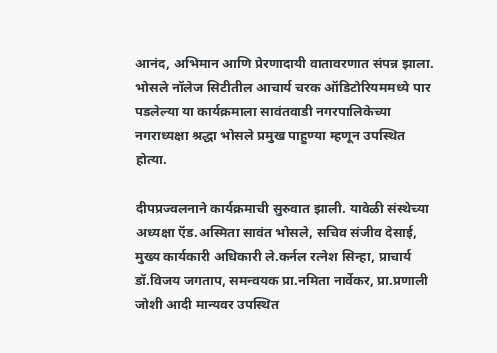आनंद, अभिमान आणि प्रेरणादायी वातावरणात संपन्न झाला. भोसले नॉलेज सिटीतील आचार्य चरक ऑडिटोरियममध्ये पार पडलेल्या या कार्यक्रमाला सावंतवाडी नगरपालिकेच्या नगराध्यक्षा श्रद्धा भोसले प्रमुख पाहुण्या म्हणून उपस्थित होत्या.

दीपप्रज्वलनाने कार्यक्रमाची सुरुवात झाली. यावेळी संस्थेच्या अध्यक्षा ऍड.अस्मिता सावंत भोसले, सचिव संजीव देसाई, मुख्य कार्यकारी अधिकारी ले.कर्नल रत्नेश सिन्हा, प्राचार्य डॉ.विजय जगताप, समन्वयक प्रा.नमिता नार्वेकर, प्रा.प्रणाली जोशी आदी मान्यवर उपस्थित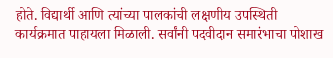होते. विद्यार्थी आणि त्यांच्या पालकांची लक्षणीय उपस्थिती कार्यक्रमात पाहायला मिळाली. सर्वांनी पदवीदान समारंभाचा पोशाख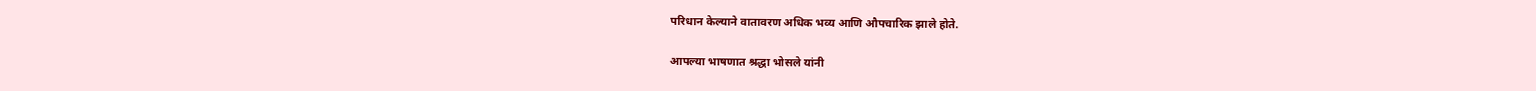परिधान केल्याने वातावरण अधिक भव्य आणि औपचारिक झाले होते.

आपल्या भाषणात श्रद्धा भोसले यांनी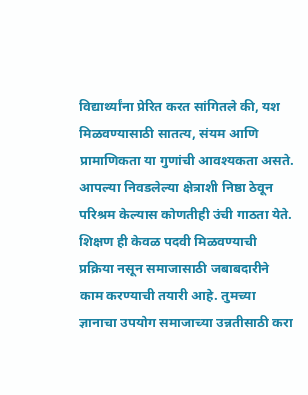विद्यार्थ्यांना प्रेरित करत सांगितले की, यश मिळवण्यासाठी सातत्य, संयम आणि प्रामाणिकता या गुणांची आवश्यकता असते. आपल्या निवडलेल्या क्षेत्राशी निष्ठा ठेवून परिश्रम केल्यास कोणतीही उंची गाठता येते. शिक्षण ही केवळ पदवी मिळवण्याची प्रक्रिया नसून समाजासाठी जबाबदारीने काम करण्याची तयारी आहे. तुमच्या ज्ञानाचा उपयोग समाजाच्या उन्नतीसाठी करा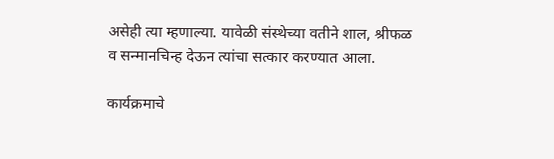असेही त्या म्हणाल्या. यावेळी संस्थेच्या वतीने शाल, श्रीफळ व सन्मानचिन्ह देऊन त्यांचा सत्कार करण्यात आला.

कार्यक्रमाचे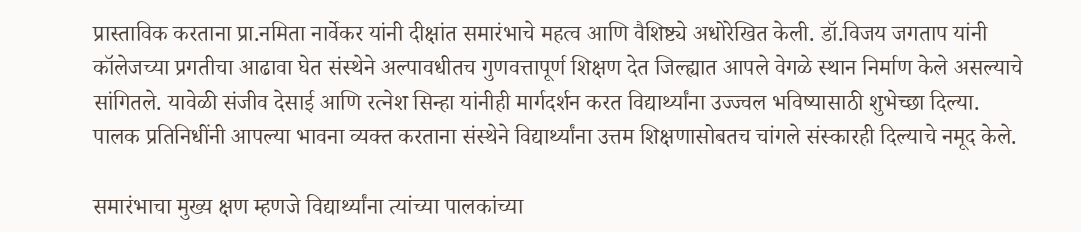प्रास्ताविक करताना प्रा.नमिता नार्वेकर यांनी दीक्षांत समारंभाचे महत्व आणि वैशिष्ट्ये अधोरेखित केली. डॉ.विजय जगताप यांनी कॉलेजच्या प्रगतीचा आढावा घेत संस्थेने अल्पावधीतच गुणवत्तापूर्ण शिक्षण देत जिल्ह्यात आपले वेगळे स्थान निर्माण केले असल्याचे सांगितले. यावेळी संजीव देसाई आणि रत्नेश सिन्हा यांनीही मार्गदर्शन करत विद्यार्थ्यांना उज्ज्वल भविष्यासाठी शुभेच्छा दिल्या. पालक प्रतिनिधींनी आपल्या भावना व्यक्त करताना संस्थेने विद्यार्थ्यांना उत्तम शिक्षणासोबतच चांगले संस्कारही दिल्याचे नमूद केले.

समारंभाचा मुख्य क्षण म्हणजे विद्यार्थ्यांना त्यांच्या पालकांच्या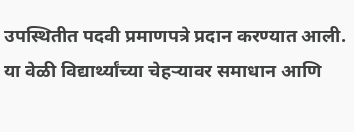उपस्थितीत पदवी प्रमाणपत्रे प्रदान करण्यात आली. या वेळी विद्यार्थ्यांच्या चेहऱ्यावर समाधान आणि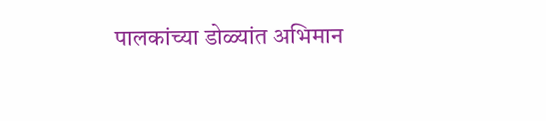पालकांच्या डोळ्यांत अभिमान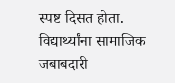स्पष्ट दिसत होता. विद्यार्थ्यांना सामाजिक जबाबदारी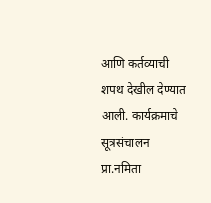आणि कर्तव्याची शपथ देखील देण्यात आली. कार्यक्रमाचे सूत्रसंचालन प्रा.नमिता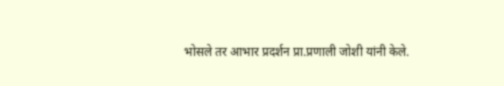भोसले तर आभार प्रदर्शन प्रा.प्रणाली जोशी यांनी केले.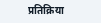प्रतिक्रिया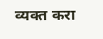व्यक्त करा